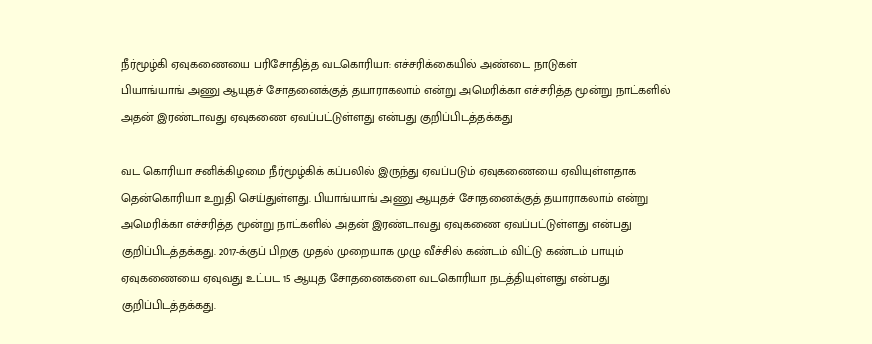நீர்மூழ்கி ஏவுகணையை பரிசோதித்த வடகொரியா: எச்சரிக்கையில் அண்டை நாடுகள்
பியாங்யாங் அணு ஆயுதச் சோதனைக்குத் தயாராகலாம் என்று அமெரிக்கா எச்சரித்த மூன்று நாட்களில் அதன் இரண்டாவது ஏவுகணை ஏவப்பட்டுள்ளது என்பது குறிப்பிடத்தக்கது

வட கொரியா சனிக்கிழமை நீர்மூழ்கிக் கப்பலில் இருந்து ஏவப்படும் ஏவுகணையை ஏவியுள்ளதாக தென்கொரியா உறுதி செய்துள்ளது. பியாங்யாங் அணு ஆயுதச் சோதனைக்குத் தயாராகலாம் என்று அமெரிக்கா எச்சரித்த மூன்று நாட்களில் அதன் இரண்டாவது ஏவுகணை ஏவப்பட்டுள்ளது என்பது குறிப்பிடத்தக்கது. 2017-க்குப் பிறகு முதல் முறையாக முழு வீச்சில் கண்டம் விட்டு கண்டம் பாயும் ஏவுகணையை ஏவுவது உட்பட 15 ஆயுத சோதனைகளை வடகொரியா நடத்தியுள்ளது என்பது குறிப்பிடத்தக்கது.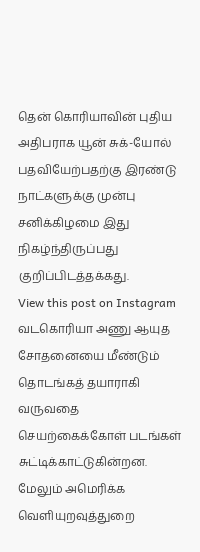தென் கொரியாவின் புதிய அதிபராக யூன் சுக்-யோல் பதவியேற்பதற்கு இரண்டு நாட்களுக்கு முன்பு சனிக்கிழமை இது நிகழ்ந்திருப்பது குறிப்பிடத்தக்கது.
View this post on Instagram
வடகொரியா அணு ஆயுத சோதனையை மீண்டும் தொடங்கத் தயாராகி வருவதை செயற்கைக்கோள் படங்கள் சுட்டிக்காட்டுகின்றன. மேலும் அமெரிக்க வெளியுறவுத்துறை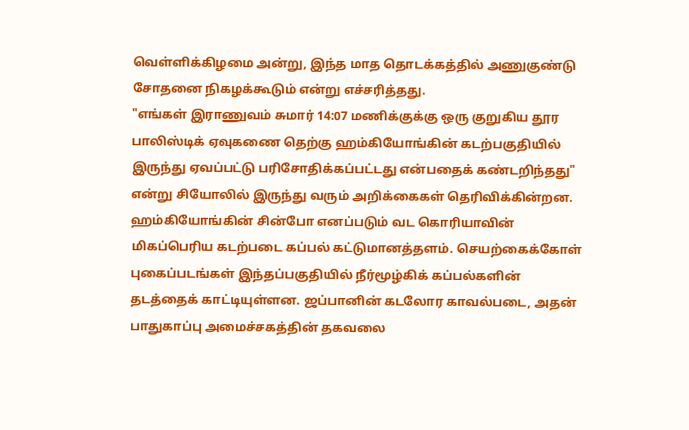வெள்ளிக்கிழமை அன்று, இந்த மாத தொடக்கத்தில் அணுகுண்டு சோதனை நிகழக்கூடும் என்று எச்சரித்தது.
"எங்கள் இராணுவம் சுமார் 14:07 மணிக்குக்கு ஒரு குறுகிய தூர பாலிஸ்டிக் ஏவுகணை தெற்கு ஹம்கியோங்கின் கடற்பகுதியில் இருந்து ஏவப்பட்டு பரிசோதிக்கப்பட்டது என்பதைக் கண்டறிந்தது" என்று சியோலில் இருந்து வரும் அறிக்கைகள் தெரிவிக்கின்றன.
ஹம்கியோங்கின் சின்போ எனப்படும் வட கொரியாவின் மிகப்பெரிய கடற்படை கப்பல் கட்டுமானத்தளம். செயற்கைக்கோள் புகைப்படங்கள் இந்தப்பகுதியில் நீர்மூழ்கிக் கப்பல்களின் தடத்தைக் காட்டியுள்ளன. ஜப்பானின் கடலோர காவல்படை, அதன் பாதுகாப்பு அமைச்சகத்தின் தகவலை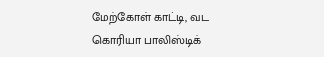மேற்கோள் காட்டி, வட கொரியா பாலிஸ்டிக்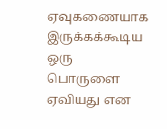ஏவுகணையாக இருக்கக்கூடிய ஒரு பொருளை ஏவியது என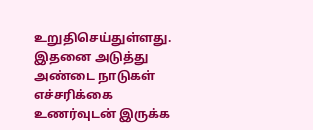உறுதிசெய்துள்ளது. இதனை அடுத்து அண்டை நாடுகள் எச்சரிக்கை உணர்வுடன் இருக்க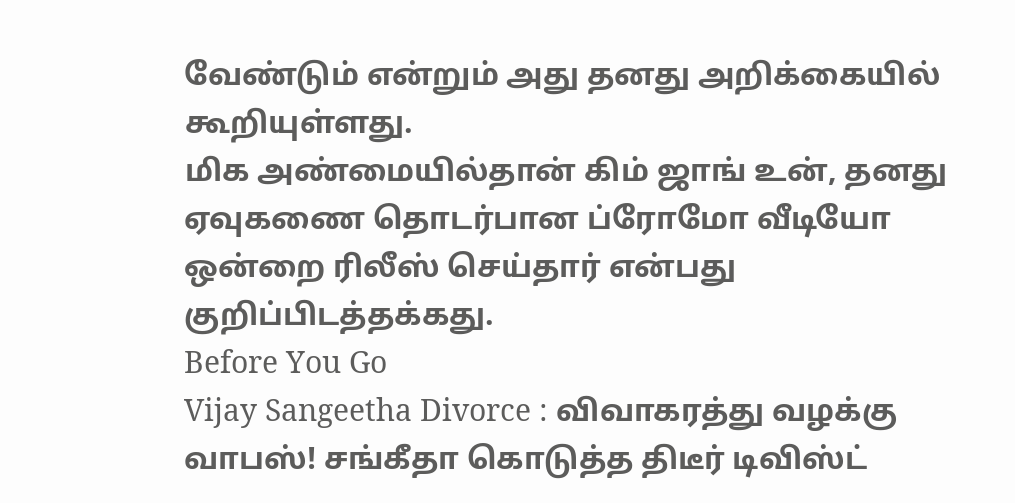வேண்டும் என்றும் அது தனது அறிக்கையில் கூறியுள்ளது.
மிக அண்மையில்தான் கிம் ஜாங் உன், தனது ஏவுகணை தொடர்பான ப்ரோமோ வீடியோ ஒன்றை ரிலீஸ் செய்தார் என்பது குறிப்பிடத்தக்கது.
Before You Go
Vijay Sangeetha Divorce : விவாகரத்து வழக்கு வாபஸ்! சங்கீதா கொடுத்த திடீர் டிவிஸ்ட்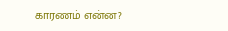காரணம் என்ன?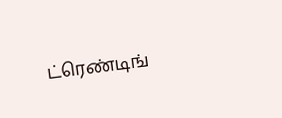ட்ரெண்டிங்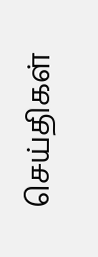செய்திகள்